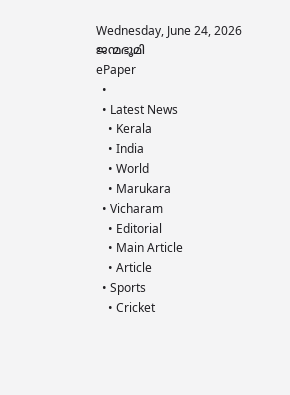Wednesday, June 24, 2026
ജന്മഭൂമി
ePaper
  •
  • Latest News
    • Kerala
    • India
    • World
    • Marukara
  • Vicharam
    • Editorial
    • Main Article
    • Article
  • Sports
    • Cricket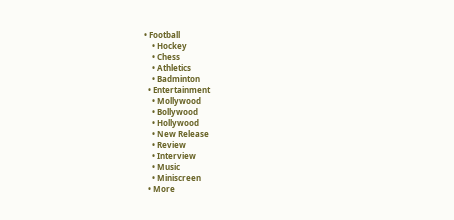• Football
    • Hockey
    • Chess
    • Athletics
    • Badminton
  • Entertainment
    • Mollywood
    • Bollywood
    • Hollywood
    • New Release
    • Review
    • Interview
    • Music
    • Miniscreen
  • More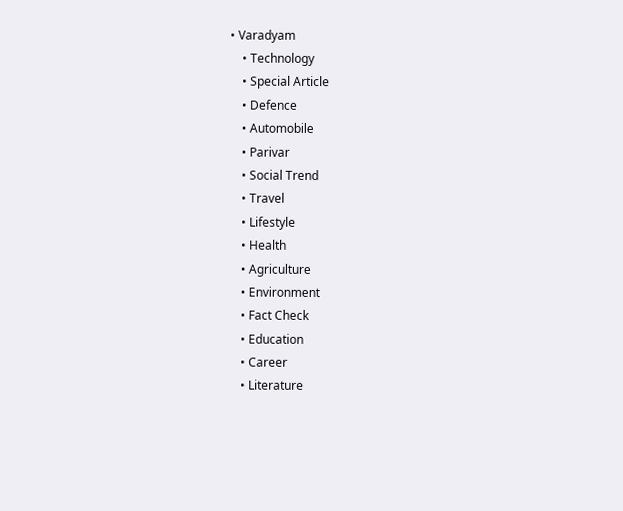• Varadyam
    • Technology
    • Special Article
    • Defence
    • Automobile
    • Parivar
    • Social Trend
    • Travel
    • Lifestyle
    • Health
    • Agriculture
    • Environment
    • Fact Check
    • Education
    • Career
    • Literature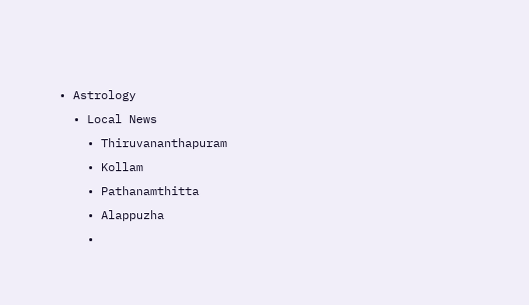• Astrology
  • Local News
    • Thiruvananthapuram
    • Kollam
    • Pathanamthitta
    • Alappuzha
    •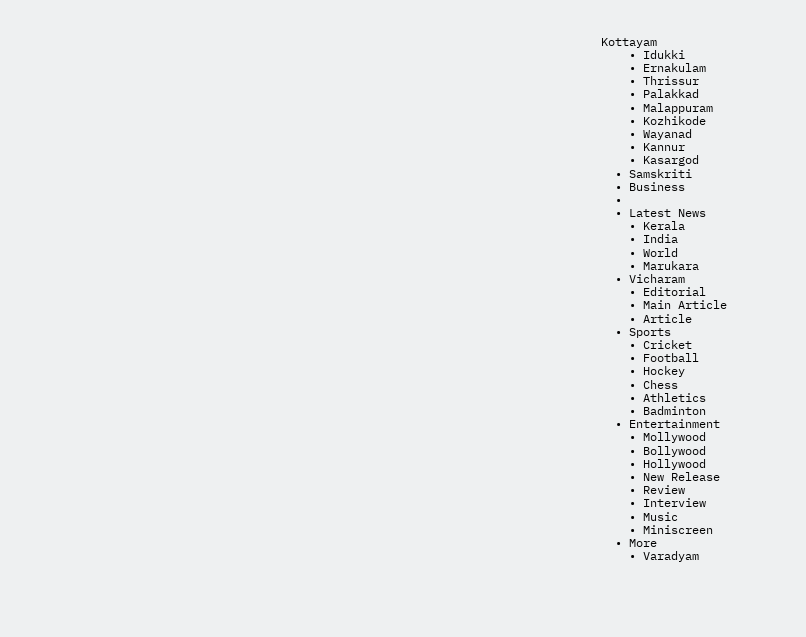Kottayam
    • Idukki
    • Ernakulam
    • Thrissur
    • Palakkad
    • Malappuram
    • Kozhikode
    • Wayanad
    • Kannur
    • Kasargod
  • Samskriti
  • Business
  •
  • Latest News
    • Kerala
    • India
    • World
    • Marukara
  • Vicharam
    • Editorial
    • Main Article
    • Article
  • Sports
    • Cricket
    • Football
    • Hockey
    • Chess
    • Athletics
    • Badminton
  • Entertainment
    • Mollywood
    • Bollywood
    • Hollywood
    • New Release
    • Review
    • Interview
    • Music
    • Miniscreen
  • More
    • Varadyam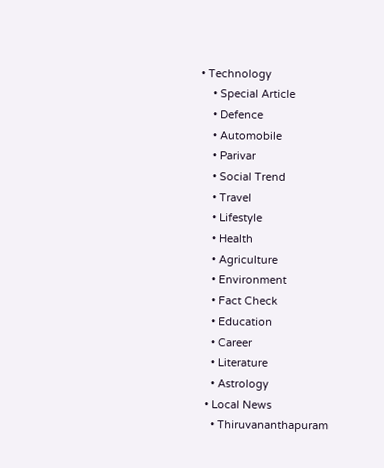• Technology
    • Special Article
    • Defence
    • Automobile
    • Parivar
    • Social Trend
    • Travel
    • Lifestyle
    • Health
    • Agriculture
    • Environment
    • Fact Check
    • Education
    • Career
    • Literature
    • Astrology
  • Local News
    • Thiruvananthapuram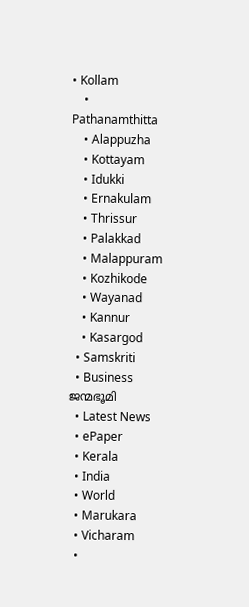• Kollam
    • Pathanamthitta
    • Alappuzha
    • Kottayam
    • Idukki
    • Ernakulam
    • Thrissur
    • Palakkad
    • Malappuram
    • Kozhikode
    • Wayanad
    • Kannur
    • Kasargod
  • Samskriti
  • Business
ജന്മഭൂമി
  • Latest News
  • ePaper
  • Kerala
  • India
  • World
  • Marukara
  • Vicharam
  •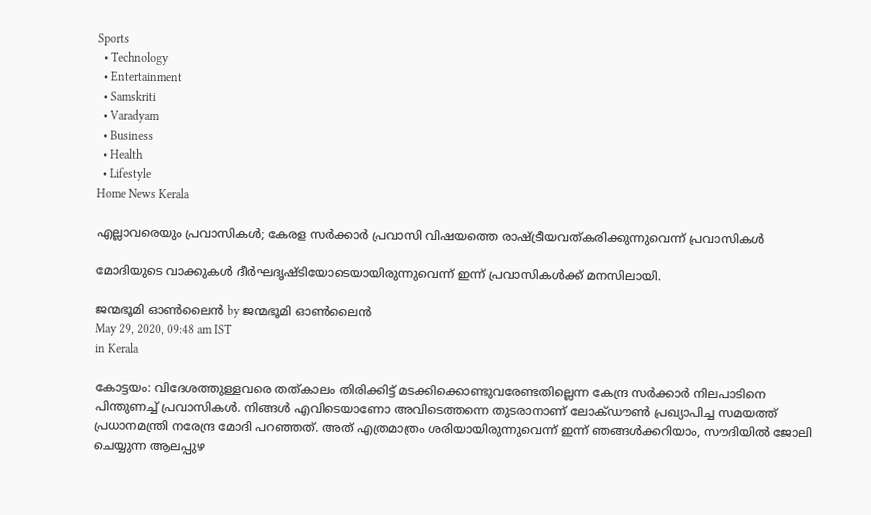Sports
  • Technology
  • Entertainment
  • Samskriti
  • Varadyam
  • Business
  • Health
  • Lifestyle
Home News Kerala

എല്ലാവരെയും പ്രവാസികള്‍; കേരള സര്‍ക്കാര്‍ പ്രവാസി വിഷയത്തെ രാഷ്‌ട്രീയവത്കരിക്കുന്നുവെന്ന് പ്രവാസികള്‍

മോദിയുടെ വാക്കുകള്‍ ദീര്‍ഘദൃഷ്ടിയോടെയായിരുന്നുവെന്ന് ഇന്ന് പ്രവാസികള്‍ക്ക് മനസിലായി.

ജന്മഭൂമി ഓണ്‍ലൈന്‍ by ജന്മഭൂമി ഓണ്‍ലൈന്‍
May 29, 2020, 09:48 am IST
in Kerala

കോട്ടയം: വിദേശത്തുള്ളവരെ തത്കാലം തിരിക്കിട്ട് മടക്കിക്കൊണ്ടുവരേണ്ടതില്ലെന്ന കേന്ദ്ര സര്‍ക്കാര്‍ നിലപാടിനെ പിന്തുണച്ച് പ്രവാസികള്‍. നിങ്ങള്‍ എവിടെയാണോ അവിടെത്തന്നെ തുടരാനാണ് ലോക്ഡൗണ്‍ പ്രഖ്യാപിച്ച സമയത്ത് പ്രധാനമന്ത്രി നരേന്ദ്ര മോദി പറഞ്ഞത്. അത് എത്രമാത്രം ശരിയായിരുന്നുവെന്ന് ഇന്ന് ഞങ്ങള്‍ക്കറിയാം, സൗദിയില്‍ ജോലി ചെയ്യുന്ന ആലപ്പുഴ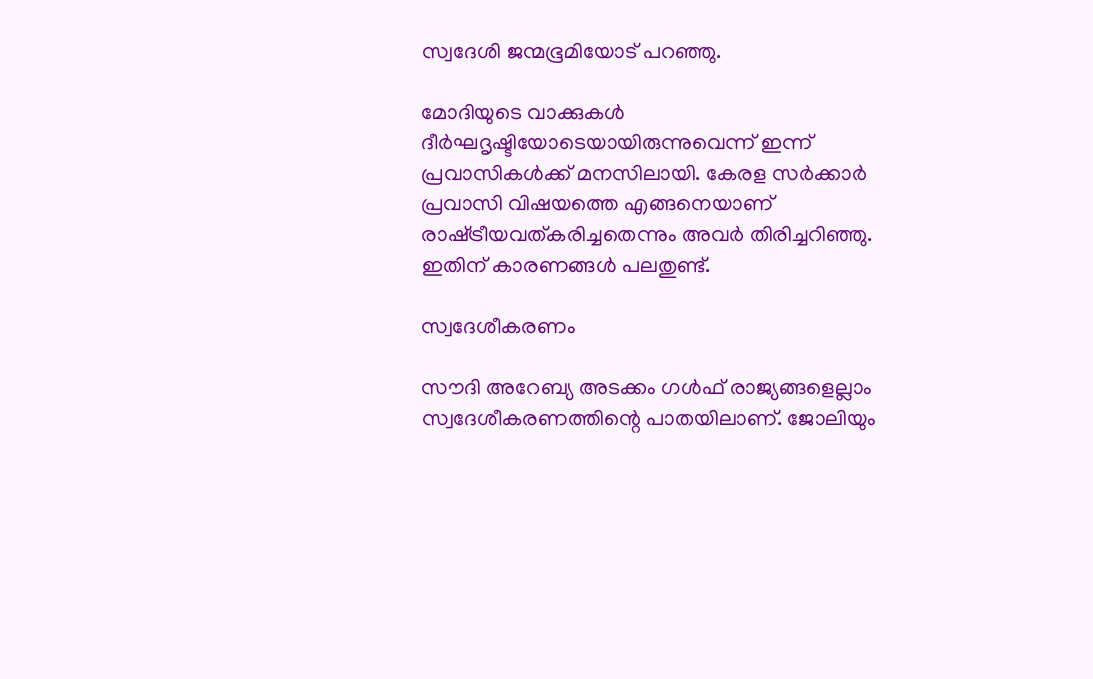സ്വദേശി ജന്മഭൂമിയോട് പറഞ്ഞു.

മോദിയുടെ വാക്കുകള്‍ ദീര്‍ഘദൃഷ്ടിയോടെയായിരുന്നുവെന്ന് ഇന്ന് പ്രവാസികള്‍ക്ക് മനസിലായി. കേരള സര്‍ക്കാര്‍ പ്രവാസി വിഷയത്തെ എങ്ങനെയാണ് രാഷ്‌ട്രീയവത്കരിച്ചതെന്നും അവര്‍ തിരിച്ചറിഞ്ഞു. ഇതിന് കാരണങ്ങള്‍ പലതുണ്ട്.

സ്വദേശീകരണം

സൗദി അറേബ്യ അടക്കം ഗള്‍ഫ് രാജ്യങ്ങളെല്ലാം സ്വദേശീകരണത്തിന്റെ പാതയിലാണ്. ജോലിയും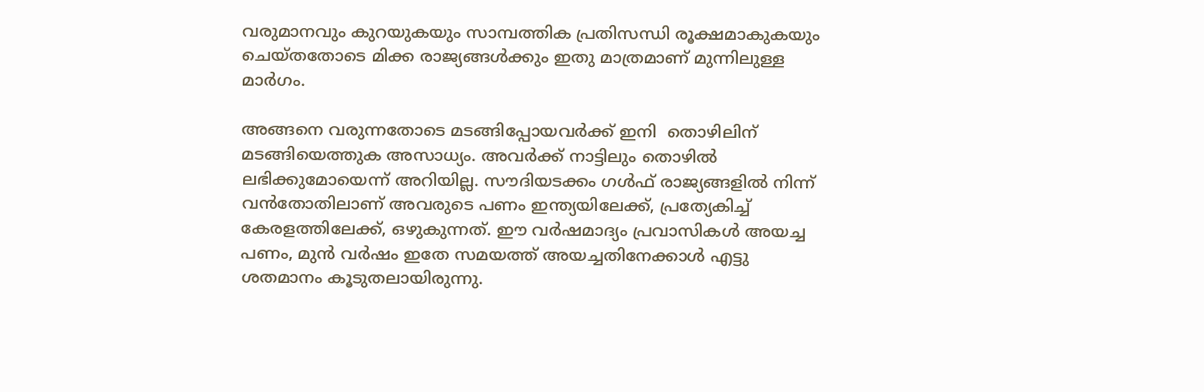വരുമാനവും കുറയുകയും സാമ്പത്തിക പ്രതിസന്ധി രൂക്ഷമാകുകയും ചെയ്തതോടെ മിക്ക രാജ്യങ്ങള്‍ക്കും ഇതു മാത്രമാണ് മുന്നിലുള്ള മാര്‍ഗം.

അങ്ങനെ വരുന്നതോടെ മടങ്ങിപ്പോയവര്‍ക്ക് ഇനി  തൊഴിലിന് മടങ്ങിയെത്തുക അസാധ്യം. അവര്‍ക്ക് നാട്ടിലും തൊഴില്‍ ലഭിക്കുമോയെന്ന് അറിയില്ല. സൗദിയടക്കം ഗള്‍ഫ് രാജ്യങ്ങളില്‍ നിന്ന് വന്‍തോതിലാണ് അവരുടെ പണം ഇന്ത്യയിലേക്ക്, പ്രത്യേകിച്ച് കേരളത്തിലേക്ക്, ഒഴുകുന്നത്. ഈ വര്‍ഷമാദ്യം പ്രവാസികള്‍ അയച്ച പണം, മുന്‍ വര്‍ഷം ഇതേ സമയത്ത് അയച്ചതിനേക്കാള്‍ എട്ടു ശതമാനം കൂടുതലായിരുന്നു.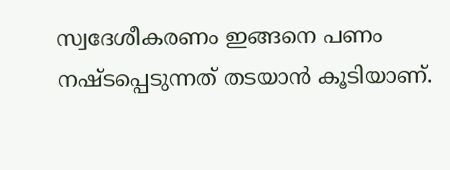സ്വദേശീകരണം ഇങ്ങനെ പണം നഷ്ടപ്പെടുന്നത് തടയാന്‍ കൂടിയാണ്.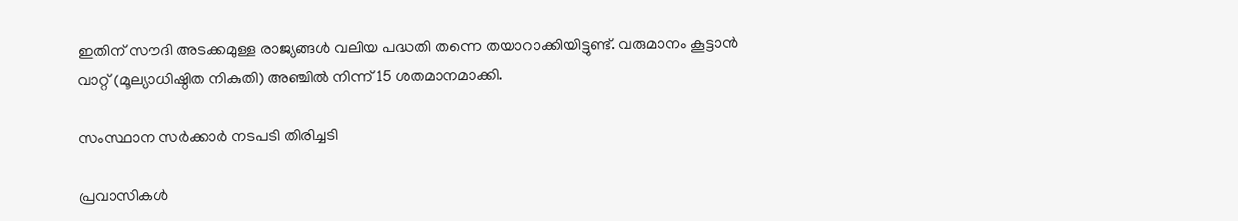ഇതിന് സൗദി അടക്കമുള്ള രാജ്യങ്ങള്‍ വലിയ പദ്ധതി തന്നെ തയാറാക്കിയിട്ടുണ്ട്. വരുമാനം കൂട്ടാന്‍  വാറ്റ് (മൂല്യാധിഷ്ഠിത നികുതി) അഞ്ചില്‍ നിന്ന് 15 ശതമാനമാക്കി.

സംസ്ഥാന സര്‍ക്കാര്‍ നടപടി തിരിച്ചടി

പ്രവാസികള്‍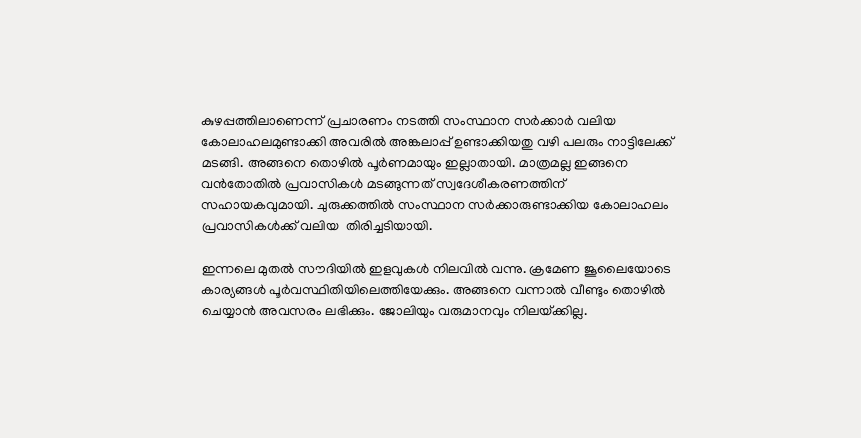കുഴപ്പത്തിലാണെന്ന് പ്രചാരണം നടത്തി സംസ്ഥാന സര്‍ക്കാര്‍ വലിയ കോലാഹലമുണ്ടാക്കി അവരില്‍ അങ്കലാപ്പ് ഉണ്ടാക്കിയതു വഴി പലരും നാട്ടിലേക്ക് മടങ്ങി. അങ്ങനെ തൊഴില്‍ പൂര്‍ണമായും ഇല്ലാതായി. മാത്രമല്ല ഇങ്ങനെ വന്‍തോതില്‍ പ്രവാസികള്‍ മടങ്ങുന്നത് സ്വദേശീകരണത്തിന് സഹായകവുമായി. ചുരുക്കത്തില്‍ സംസ്ഥാന സര്‍ക്കാരുണ്ടാക്കിയ കോലാഹലം പ്രവാസികള്‍ക്ക് വലിയ  തിരിച്ചടിയായി.

ഇന്നലെ മുതല്‍ സൗദിയില്‍ ഇളവുകള്‍ നിലവില്‍ വന്നു. ക്രമേണ ജൂലൈയോടെ കാര്യങ്ങള്‍ പൂര്‍വസ്ഥിതിയിലെത്തിയേക്കും. അങ്ങനെ വന്നാല്‍ വീണ്ടും തൊഴില്‍ ചെയ്യാന്‍ അവസരം ലഭിക്കും. ജോലിയും വരുമാനവും നിലയ്‌ക്കില്ല.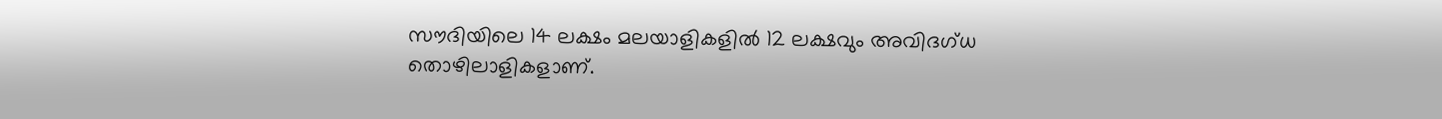സൗദിയിലെ 14 ലക്ഷം മലയാളികളില്‍ 12 ലക്ഷവും അവിദഗ്ധ തൊഴിലാളികളാണ്.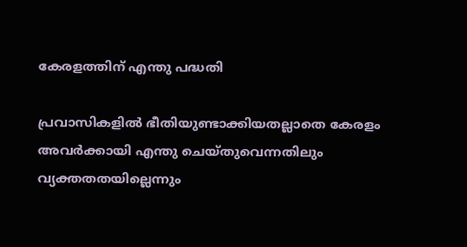കേരളത്തിന് എന്തു പദ്ധതി

പ്രവാസികളില്‍ ഭീതിയുണ്ടാക്കിയതല്ലാതെ കേരളം അവര്‍ക്കായി എന്തു ചെയ്തുവെന്നതിലും വ്യക്തതതയില്ലെന്നും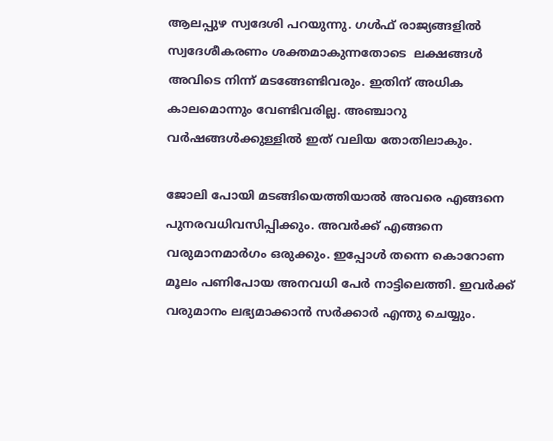ആലപ്പുഴ സ്വദേശി പറയുന്നു. ഗള്‍ഫ് രാജ്യങ്ങളില്‍ സ്വദേശീകരണം ശക്തമാകുന്നതോടെ  ലക്ഷങ്ങള്‍ അവിടെ നിന്ന് മടങ്ങേണ്ടിവരും. ഇതിന് അധിക കാലമൊന്നും വേണ്ടിവരില്ല. അഞ്ചാറു വര്‍ഷങ്ങള്‍ക്കുള്ളില്‍ ഇത് വലിയ തോതിലാകും.

ജോലി പോയി മടങ്ങിയെത്തിയാല്‍ അവരെ എങ്ങനെ പുനരവധിവസിപ്പിക്കും. അവര്‍ക്ക് എങ്ങനെ വരുമാനമാര്‍ഗം ഒരുക്കും. ഇപ്പോള്‍ തന്നെ കൊറോണ മൂലം പണിപോയ അനവധി പേര്‍ നാട്ടിലെത്തി. ഇവര്‍ക്ക് വരുമാനം ലഭ്യമാക്കാന്‍ സര്‍ക്കാര്‍ എന്തു ചെയ്യും.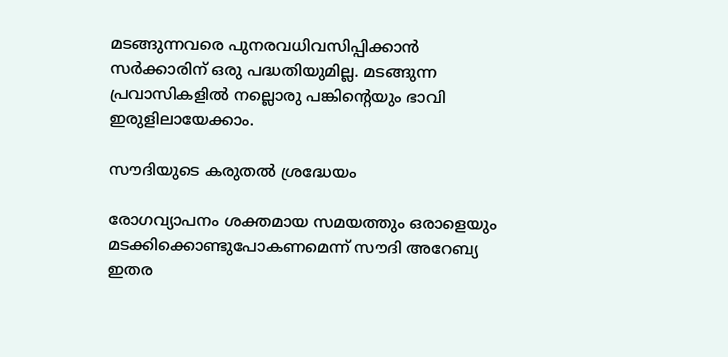മടങ്ങുന്നവരെ പുനരവധിവസിപ്പിക്കാന്‍ സര്‍ക്കാരിന് ഒരു പദ്ധതിയുമില്ല. മടങ്ങുന്ന പ്രവാസികളില്‍ നല്ലൊരു പങ്കിന്റെയും ഭാവി ഇരുളിലായേക്കാം.

സൗദിയുടെ കരുതല്‍ ശ്രദ്ധേയം

രോഗവ്യാപനം ശക്തമായ സമയത്തും ഒരാളെയും മടക്കിക്കൊണ്ടുപോകണമെന്ന് സൗദി അറേബ്യ ഇതര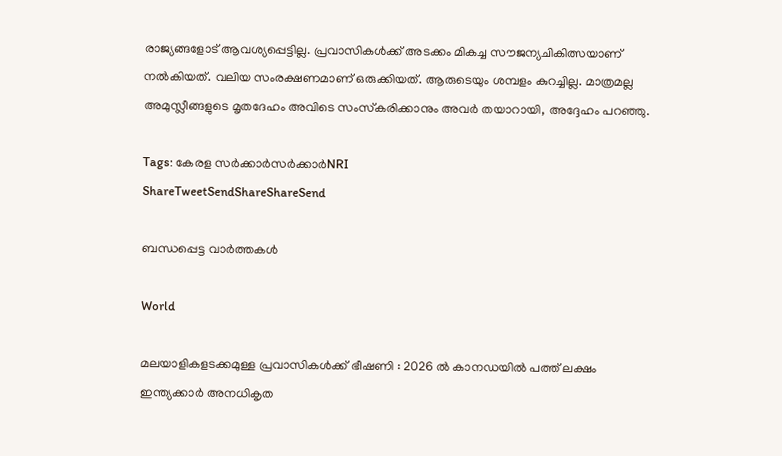രാജ്യങ്ങളോട് ആവശ്യപ്പെട്ടില്ല. പ്രവാസികള്‍ക്ക് അടക്കം മികച്ച സൗജന്യചികിത്സയാണ് നല്‍കിയത്. വലിയ സംരക്ഷണമാണ് ഒരുക്കിയത്. ആരുടെയും ശമ്പളം കുറച്ചില്ല. മാത്രമല്ല അമുസ്ലീങ്ങളുടെ മൃതദേഹം അവിടെ സംസ്‌കരിക്കാനും അവര്‍ തയാറായി, അദ്ദേഹം പറഞ്ഞു.

Tags: കേരള സര്‍ക്കാര്‍സര്‍ക്കാര്‍NRI
ShareTweetSendShareShareSend

ബന്ധപ്പെട്ട വാര്‍ത്തകള്‍

World

മലയാളികളടക്കമുള്ള പ്രവാസികൾക്ക് ഭീഷണി : 2026 ൽ കാനഡയിൽ പത്ത് ലക്ഷം ഇന്ത്യക്കാർ അനധികൃത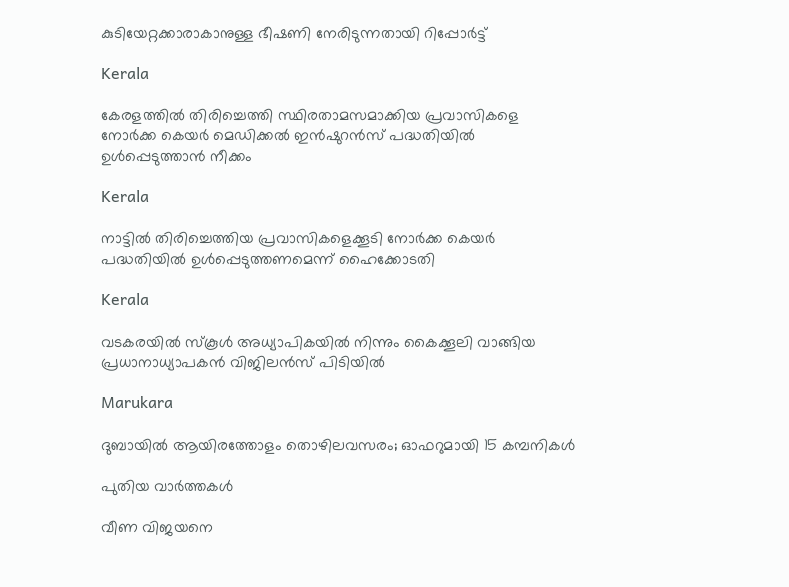കുടിയേറ്റക്കാരാകാനുള്ള ഭീഷണി നേരിടുന്നതായി റിപ്പോർട്ട്

Kerala

കേരളത്തിൽ തിരിച്ചെത്തി സ്ഥിരതാമസമാക്കിയ പ്രവാസികളെ നോര്‍ക്ക കെയര്‍ മെഡിക്കല്‍ ഇന്‍ഷുറന്‍സ് പദ്ധതിയില്‍ ഉള്‍പ്പെടുത്താന്‍ നീക്കം

Kerala

നാട്ടില്‍ തിരിച്ചെത്തിയ പ്രവാസികളെക്കൂടി നോർക്ക കെയര്‍ പദ്ധതിയില്‍ ഉൾപ്പെടുത്തണമെന്ന് ഹൈക്കോടതി

Kerala

വടകരയില്‍ സ്‌കൂള്‍ അധ്യാപികയില്‍ നിന്നും കൈക്കൂലി വാങ്ങിയ പ്രധാനാധ്യാപകന്‍ വിജിലന്‍സ് പിടിയില്‍

Marukara

ദുബായിൽ ആയിരത്തോളം തൊഴിലവസരം; ഓഫറുമായി 15 കമ്പനികൾ

പുതിയ വാര്‍ത്തകള്‍

വീണ വിജയനെ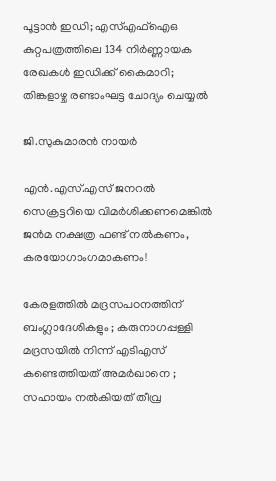പൂട്ടാന്‍ ഇഡി; എസ്എഫ്‌ഐഒ കുറ്റപത്രത്തിലെ 134 നിര്‍ണ്ണായക രേഖകള്‍ ഇഡിക്ക് കൈമാറി; തിങ്കളാഴ്ച രണ്ടാംഘട്ട ചോദ്യം ചെയ്യല്‍

ജി.സുകുമാരൻ നായർ

എന്‍.എസ്.എസ് ജനറല്‍ സെക്രട്ടറിയെ വിമര്‍ശിക്കണമെങ്കില്‍ ജന്‍മ നക്ഷത്ര ഫണ്ട് നല്‍കണം, കരയോഗാംഗമാകണം!

കേരളത്തിൽ മദ്രസപഠനത്തിന് ബംഗ്ലാദേശികളും ; കരുനാഗപ്പള്ളി മദ്രസയിൽ നിന്ന് എടിഎസ് കണ്ടെത്തിയത് അമർഖാനെ ; സഹായം നൽകിയത് തീവ്ര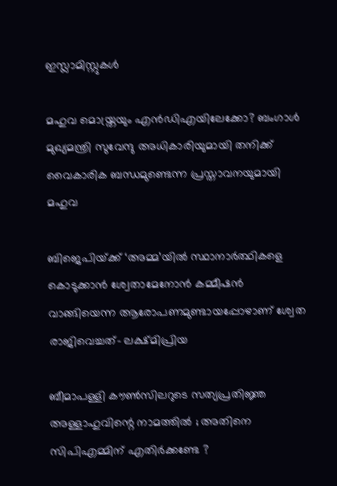ഇസ്ലാമിസ്റ്റുകൾ

മഹുവ മൊയ്ത്രയും എന്‍ഡിഎയിലേക്കോ? ബംഗാൾ മുഖ്യമന്ത്രി സുവേന്ദു അധികാരിയുമായി തനിക്ക് വൈകാരിക ബന്ധമുണ്ടെന്ന പ്രസ്താവനയുമായി മഹുവ

ബിജെപിയ്‌ക്ക് ‘അമ്മ’യില്‍ സ്ഥാനാര്‍ത്ഥികളെ കൊടുക്കാന്‍ ശ്വേതാമേനോന്‍ കമ്മീഷന്‍ വാങ്ങിയെന്ന ആരോപണമുണ്ടായപ്പോഴാണ് ശ്വേത രാജിവെച്ചത്- ലക്ഷ്മിപ്രിയ

ബീമാപള്ളി കൗൺസിലറുടെ സത്യപ്രതിജ്ഞ അള്ളാഹുവിന്റെ നാമത്തിൽ ; അതിനെ സിപിഎമ്മിന് എതിർക്കണ്ടേ ?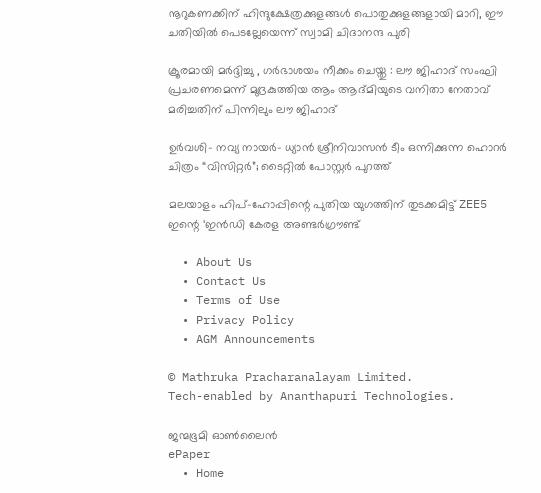നൂറുകണക്കിന് ഹിന്ദുക്ഷേത്രക്കുളങ്ങള്‍ പൊതുക്കുളങ്ങളായി മാറി, ഈ ചതിയില്‍ പെടല്ലേയെന്ന് സ്വാമി ചിദാനന്ദ പുരി

ക്രൂരമായി മർദ്ദിച്ചു , ഗർഭാശയം നീക്കം ചെയ്തു : ലൗ ജിഹാദ് സംഘി പ്രചരണമെന്ന് മുദ്രകുത്തിയ ആം ആദ്മിയുടെ വനിതാ നേതാവ് മരിച്ചതിന് പിന്നിലും ലൗ ജിഹാദ്

ഉർവശി- നവ്യ നായർ- ധ്യാൻ ശ്രീനിവാസൻ ടീം ഒന്നിക്കുന്ന ഹൊറർ ചിത്രം “വിസിറ്റർ”; ടൈറ്റിൽ പോസ്റ്റർ പുറത്ത്

മലയാളം ഹിപ്-ഹോപ്പിന്റെ പുതിയ യുഗത്തിന് തുടക്കമിട്ട് ZEE5 ഇന്റെ ‘ഇൻഡി കേരള അണ്ടർഗ്രൗണ്ട്

  • About Us
  • Contact Us
  • Terms of Use
  • Privacy Policy
  • AGM Announcements

© Mathruka Pracharanalayam Limited.
Tech-enabled by Ananthapuri Technologies.

ജന്മഭൂമി ഓണ്‍ലൈന്‍
ePaper
  • Home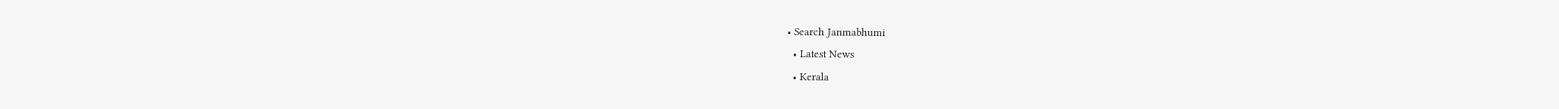• Search Janmabhumi
  • Latest News
  • Kerala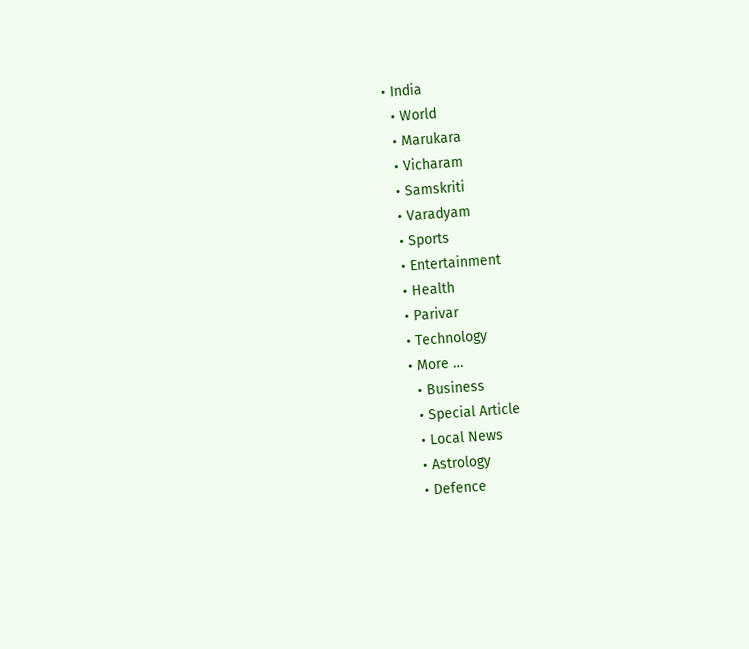• India
  • World
  • Marukara
  • Vicharam
  • Samskriti
  • Varadyam
  • Sports
  • Entertainment
  • Health
  • Parivar
  • Technology
  • More …
    • Business
    • Special Article
    • Local News
    • Astrology
    • Defence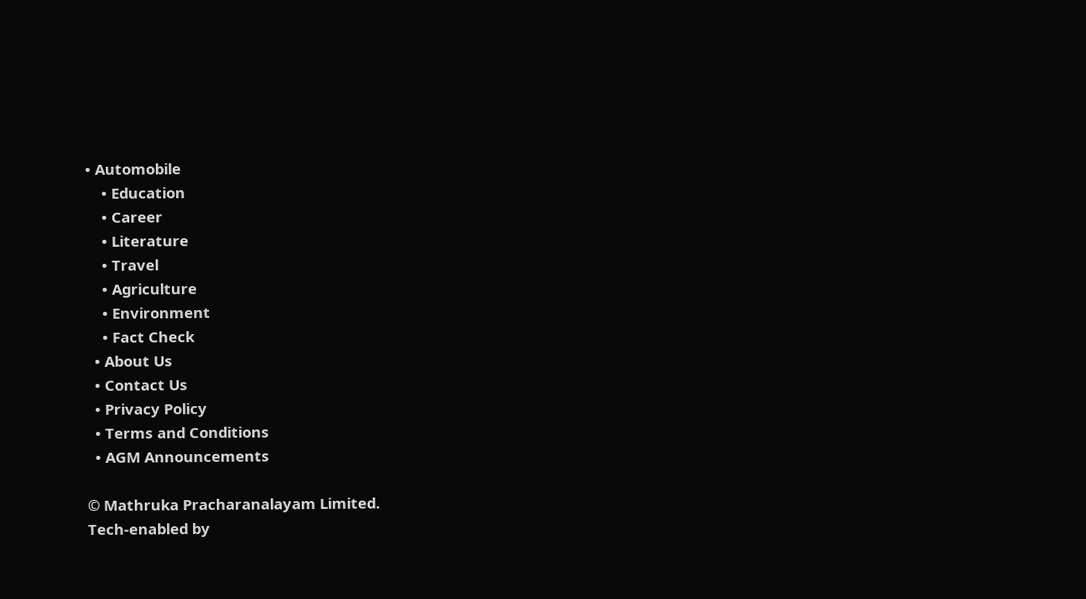• Automobile
    • Education
    • Career
    • Literature
    • Travel
    • Agriculture
    • Environment
    • Fact Check
  • About Us
  • Contact Us
  • Privacy Policy
  • Terms and Conditions
  • AGM Announcements

© Mathruka Pracharanalayam Limited.
Tech-enabled by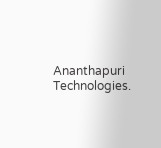Ananthapuri Technologies.